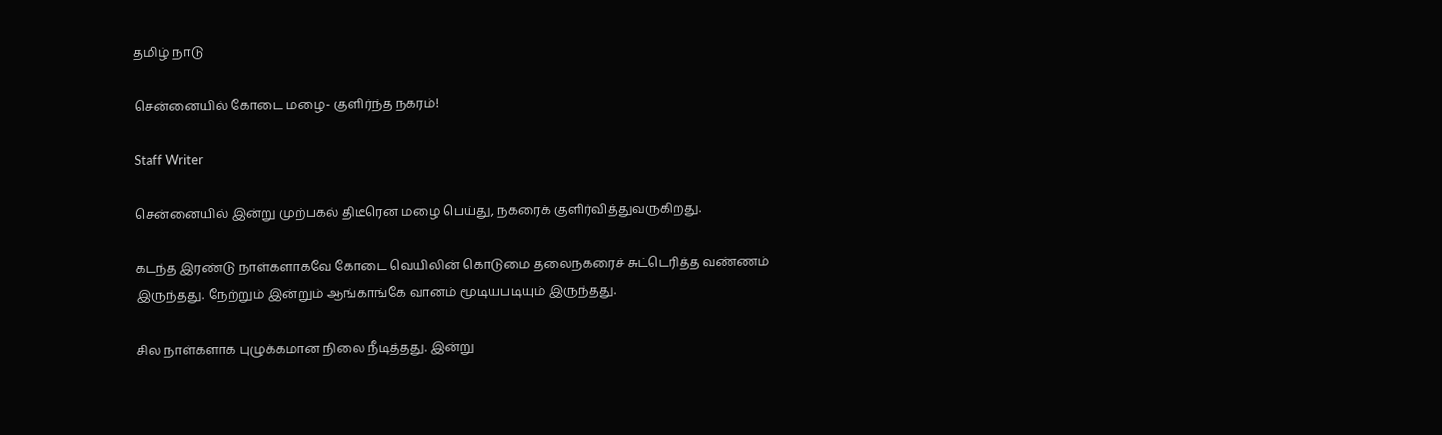தமிழ் நாடு

சென்னையில் கோடை மழை- குளிர்ந்த நகரம்!

Staff Writer

சென்னையில் இன்று முற்பகல் திடீரென மழை பெய்து, நகரைக் குளிர்வித்துவருகிறது.

கடந்த இரண்டு நாள்களாகவே கோடை வெயிலின் கொடுமை தலைநகரைச் சுட்டெரித்த வண்ணம் இருந்தது. நேற்றும் இன்றும் ஆங்காங்கே வானம் மூடியபடியும் இருந்தது.

சில நாள்களாக புழுக்கமான நிலை நீடித்தது. இன்று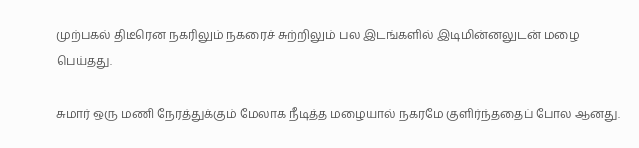முற்பகல் திடீரென நகரிலும் நகரைச் சுற்றிலும் பல இடங்களில் இடிமின்னலுடன் மழை பெய்தது.

சுமார் ஒரு மணி நேரத்துக்கும் மேலாக நீடித்த மழையால் நகரமே குளிர்ந்ததைப் போல ஆனது.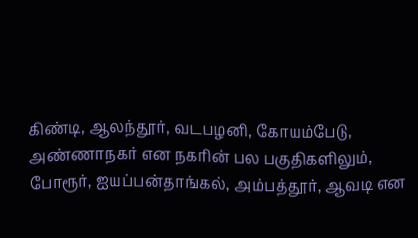கிண்டி, ஆலந்தூர், வடபழனி, கோயம்பேடு, அண்ணாநகர் என நகரின் பல பகுதிகளிலும், போரூர், ஐயப்பன்தாங்கல், அம்பத்தூர், ஆவடி என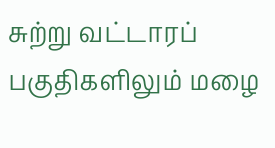சுற்று வட்டாரப் பகுதிகளிலும் மழை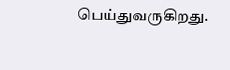பெய்துவருகிறது.